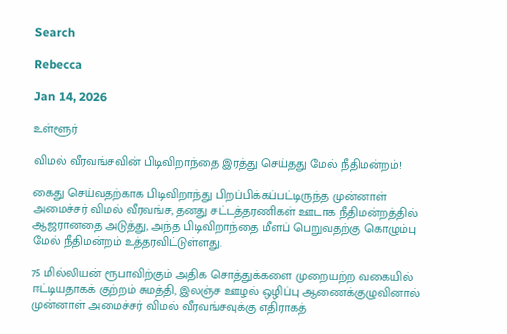Search

Rebecca

Jan 14, 2026

உள்ளூர்

விமல் வீரவங்சவின் பிடிவிறாந்தை இரத்து செய்தது மேல் நீதிமன்றம்!

கைது செய்வதற்காக பிடிவிறாந்து பிறப்பிக்கப்பட்டிருந்த முன்னாள் அமைச்சர் விமல் வீரவங்ச, தனது சட்டத்தரணிகள் ஊடாக நீதிமன்றத்தில் ஆஜரானதை அடுத்து, அந்த பிடிவிறாந்தை மீளப் பெறுவதற்கு கொழும்பு மேல் நீதிமன்றம் உத்தரவிட்டுள்ளது.

75 மில்லியன் ரூபாவிற்கும் அதிக சொத்துக்களை முறையற்ற வகையில் ஈட்டியதாகக் குற்றம் சுமத்தி, இலஞ்ச ஊழல் ஒழிப்பு ஆணைக்குழுவினால் முன்னாள் அமைச்சர் விமல் வீரவங்சவுக்கு எதிராகத்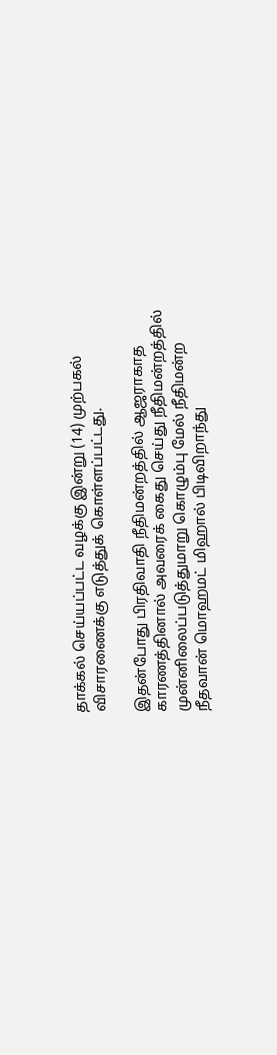தாக்கல் செய்யப்பட்ட வழக்கு இன்று (14) முற்பகல் விசாரணைக்கு எடுத்துக் கொள்ளப்பட்டது.

இதன்போது பிரதிவாதி நீதிமன்றத்தில் ஆஜராகாத காரணத்தினால் அவரைக் கைது செய்து நீதிமன்றத்தில் முன்னிலைப்படுத்துமாறு கொழும்பு மேல் நீதிமன்ற நீதவான் மொஹமட் மிஹால் பிடிவிறாந்து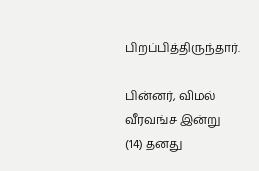பிறப்பித்திருந்தார்.

பின்னர், விமல் வீரவங்ச இன்று (14) தனது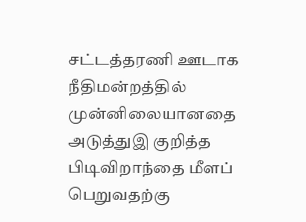சட்டத்தரணி ஊடாக நீதிமன்றத்தில் முன்னிலையானதை அடுத்துஇ குறித்த பிடிவிறாந்தை மீளப் பெறுவதற்கு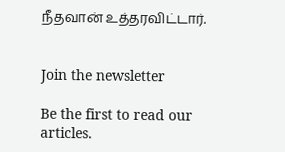நீதவான் உத்தரவிட்டார்.


Join the newsletter

Be the first to read our articles.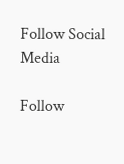Follow Social Media

Follow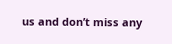us and don’t miss any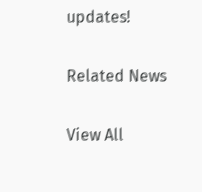updates!

Related News

View All